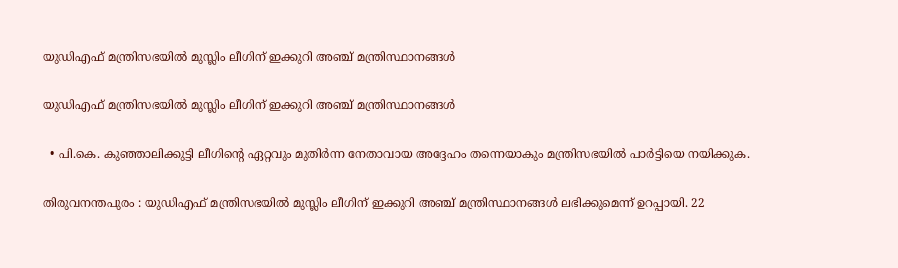യുഡിഎഫ് മന്ത്രിസഭയിൽ മുസ്ലിം ലീഗിന് ഇക്കുറി അഞ്ച് മന്ത്രിസ്ഥാനങ്ങൾ

യുഡിഎഫ് മന്ത്രിസഭയിൽ മുസ്ലിം ലീഗിന് ഇക്കുറി അഞ്ച് മന്ത്രിസ്ഥാനങ്ങൾ

  • പി.കെ. കുഞ്ഞാലിക്കുട്ടി ലീഗിന്റെ ഏറ്റവും മുതിർന്ന നേതാവായ അദ്ദേഹം തന്നെയാകും മന്ത്രിസഭയിൽ പാർട്ടിയെ നയിക്കുക.

തിരുവനന്തപുരം : യുഡിഎഫ് മന്ത്രിസഭയിൽ മുസ്ലിം ലീഗിന് ഇക്കുറി അഞ്ച് മന്ത്രിസ്ഥാനങ്ങൾ ലഭിക്കുമെന്ന് ഉറപ്പായി. 22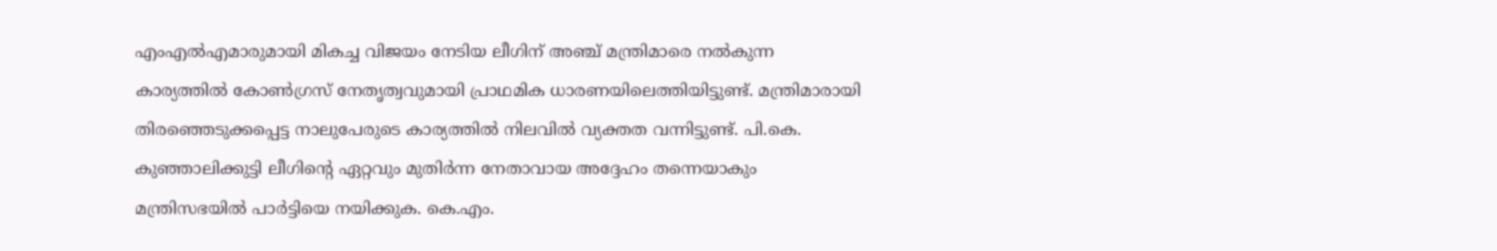എംഎൽഎമാരുമായി മികച്ച വിജയം നേടിയ ലീഗിന് അഞ്ച് മന്ത്രിമാരെ നൽകുന്ന കാര്യത്തിൽ കോൺഗ്രസ് നേതൃത്വവുമായി പ്രാഥമിക ധാരണയിലെത്തിയിട്ടുണ്ട്. മന്ത്രിമാരായി തിരഞ്ഞെടുക്കപ്പെട്ട നാലുപേരുടെ കാര്യത്തിൽ നിലവിൽ വ്യക്തത വന്നിട്ടുണ്ട്. പി.കെ. കുഞ്ഞാലിക്കുട്ടി ലീഗിന്റെ ഏറ്റവും മുതിർന്ന നേതാവായ അദ്ദേഹം തന്നെയാകും മന്ത്രിസഭയിൽ പാർട്ടിയെ നയിക്കുക. കെ.എം.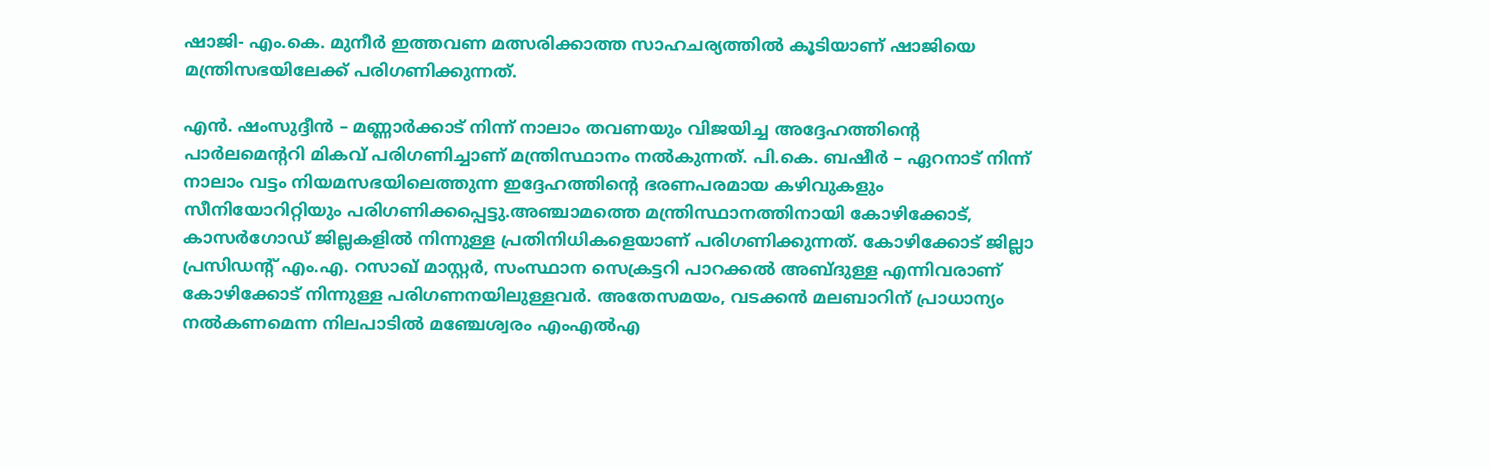ഷാജി- എം.കെ. മുനീർ ഇത്തവണ മത്സരിക്കാത്ത സാഹചര്യത്തിൽ കൂടിയാണ് ഷാജിയെ മന്ത്രിസഭയിലേക്ക് പരിഗണിക്കുന്നത്.

എൻ. ഷംസുദ്ദീൻ – മണ്ണാർക്കാട് നിന്ന് നാലാം തവണയും വിജയിച്ച അദ്ദേഹത്തിന്റെ പാർലമെന്ററി മികവ് പരിഗണിച്ചാണ് മന്ത്രിസ്ഥാനം നൽകുന്നത്. പി.കെ. ബഷീർ – ഏറനാട് നിന്ന് നാലാം വട്ടം നിയമസഭയിലെത്തുന്ന ഇദ്ദേഹത്തിന്റെ ഭരണപരമായ കഴിവുകളും സീനിയോറിറ്റിയും പരിഗണിക്കപ്പെട്ടു.അഞ്ചാമത്തെ മന്ത്രിസ്ഥാനത്തിനായി കോഴിക്കോട്, കാസർഗോഡ് ജില്ലകളിൽ നിന്നുള്ള പ്രതിനിധികളെയാണ് പരിഗണിക്കുന്നത്. കോഴിക്കോട് ജില്ലാ പ്രസിഡന്റ് എം.എ. റസാഖ് മാസ്റ്റർ, സംസ്ഥാന സെക്രട്ടറി പാറക്കൽ അബ്ദുള്ള എന്നിവരാണ് കോഴിക്കോട് നിന്നുള്ള പരിഗണനയിലുള്ളവർ. അതേസമയം, വടക്കൻ മലബാറിന് പ്രാധാന്യം നൽകണമെന്ന നിലപാടിൽ മഞ്ചേശ്വരം എംഎൽഎ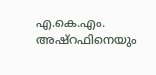എ.കെ.എം. അഷ്റഫിനെയും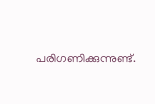പരിഗണിക്കുന്നുണ്ട്.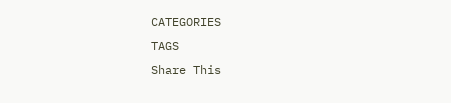CATEGORIES
TAGS
Share This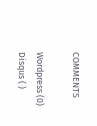COMMENTS

Wordpress (0)
Disqus ( )